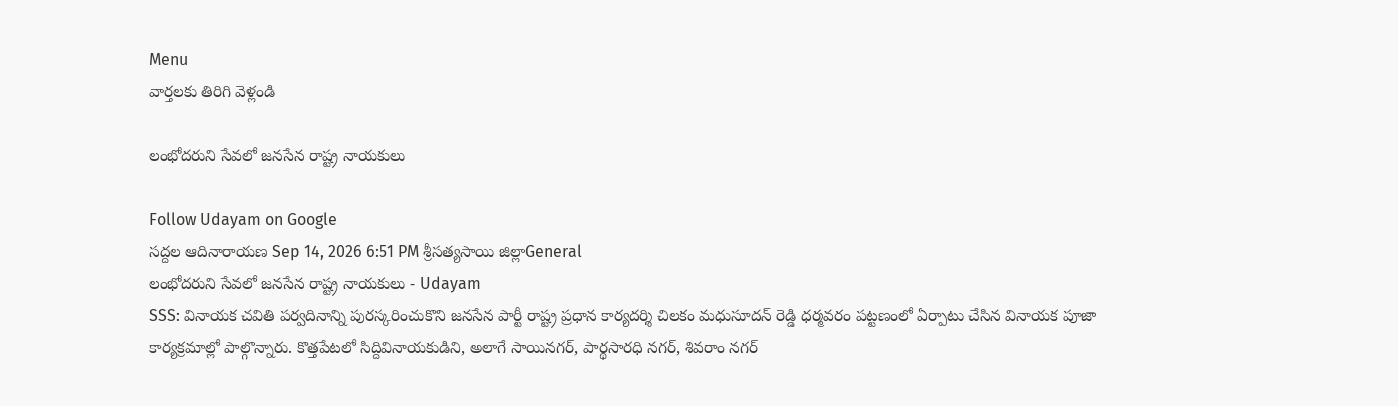Menu
వార్తలకు తిరిగి వెళ్లండి

లంభోదరుని సేవలో జనసేన రాష్ట్ర నాయకులు

Follow Udayam on Google
సద్దల ఆదినారాయణ Sep 14, 2026 6:51 PM శ్రీసత్యసాయి జిల్లాGeneral
లంభోదరుని సేవలో జనసేన రాష్ట్ర నాయకులు - Udayam
SSS: వినాయక చవితి పర్వదినాన్ని పురస్కరించుకొని జనసేన పార్టీ రాష్ట్ర ప్రధాన కార్యదర్శి చిలకం మధుసూదన్ రెడ్డి ధర్మవరం పట్టణంలో ఏర్పాటు చేసిన వినాయక పూజా కార్యక్రమాల్లో పాల్గొన్నారు. కొత్తపేటలో సిద్దివినాయకుడిని, అలాగే సాయినగర్, పార్థసారధి నగర్, శివరాం నగర్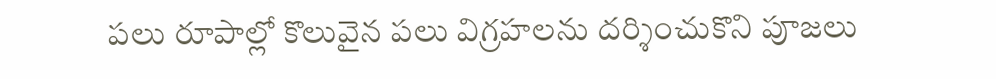పలు రూపాల్లో కొలువైన పలు విగ్రహలను దర్శించుకొని పూజలు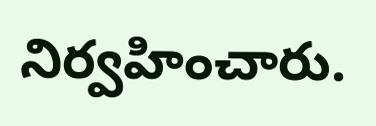నిర్వహించారు.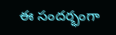ఈ సందర్భంగా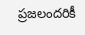ప్రజలందరికీ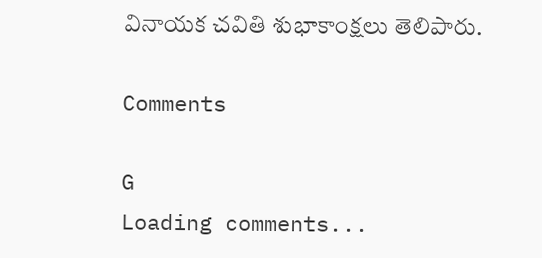వినాయక చవితి శుభాకాంక్షలు తెలిపారు.

Comments

G
Loading comments...